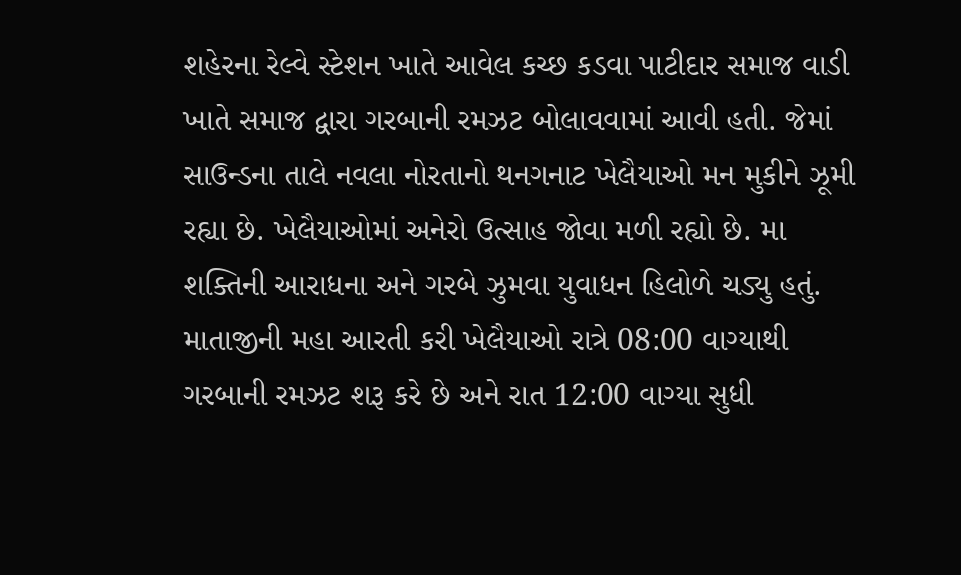શહેરના રેલ્વે સ્ટેશન ખાતે આવેલ કચ્છ કડવા પાટીદાર સમાજ વાડી ખાતે સમાજ દ્વારા ગરબાની રમઝટ બોલાવવામાં આવી હતી. જેમાં સાઉન્ડના તાલે નવલા નોરતાનો થનગનાટ ખેલૈયાઓ મન મુકીને ઝૂમી રહ્યા છે. ખેલૈયાઓમાં અનેરો ઉત્સાહ જોવા મળી રહ્યો છે. મા શક્તિની આરાધના અને ગરબે ઝુમવા યુવાધન હિલોળે ચડ્યુ હતું. માતાજીની મહા આરતી કરી ખેલૈયાઓ રાત્રે 08:00 વાગ્યાથી ગરબાની રમઝટ શરૂ કરે છે અને રાત 12:00 વાગ્યા સુધી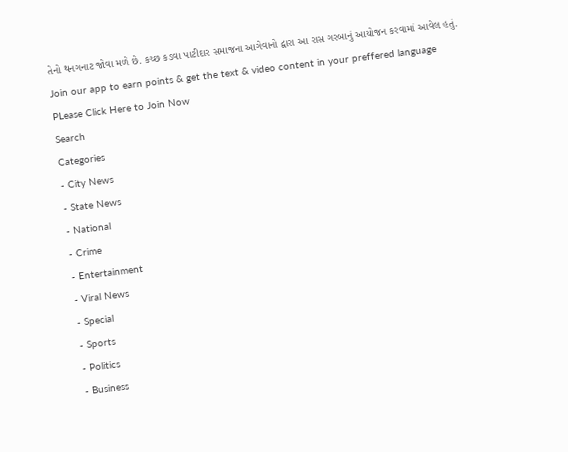તેનો થનગનાટ જોવા મળે છે. કચ્છ કડવા પાટીદાર સમાજના આગેવાનો દ્વારા આ રાસ ગરબાનું આયોજન કરવામાં આવેલ હતું.
Join our app to earn points & get the text & video content in your preffered language
PLease Click Here to Join Now
Search
Categories
- City News
- State News
- National
- Crime
- Entertainment
- Viral News
- Special
- Sports
- Politics
- Business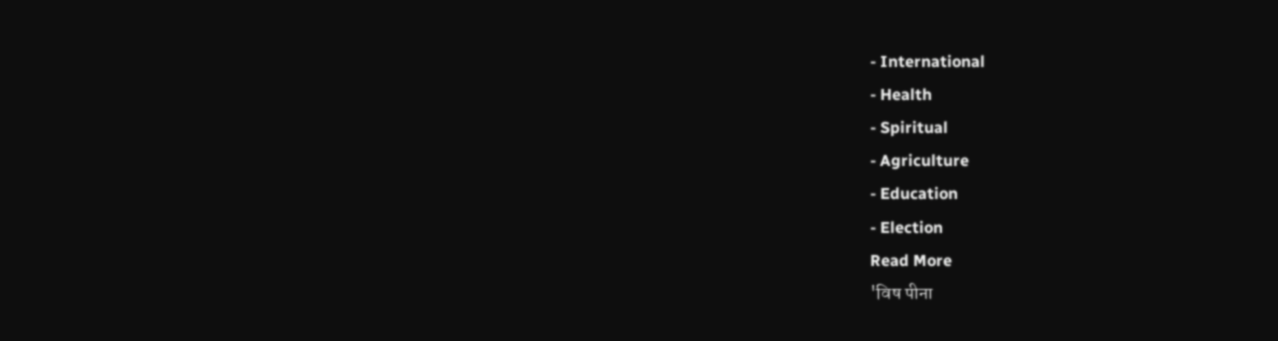- International
- Health
- Spiritual
- Agriculture
- Education
- Election
Read More
'विष पीना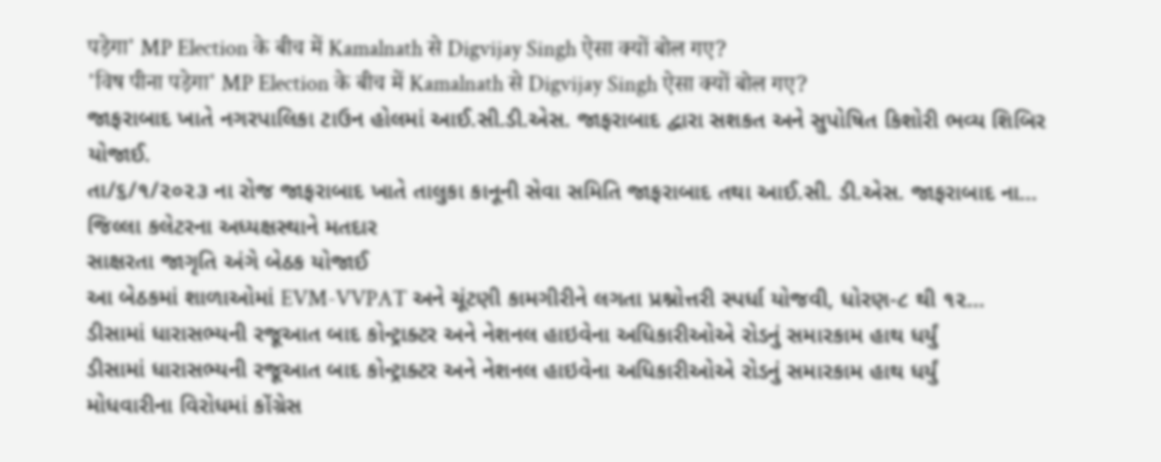पड़ेगा' MP Election के बीच में Kamalnath से Digvijay Singh ऐसा क्यों बोल गए?
'विष पीना पड़ेगा' MP Election के बीच में Kamalnath से Digvijay Singh ऐसा क्यों बोल गए?
જાફરાબાદ ખાતે નગરપાલિકા ટાઉન હોલમાં આઈ.સી.ડી.એસ. જાફરાબાદ દ્વારા સશકત અને સુપોષિત કિશોરી ભવ્ય શિબિર યોજાઈ.
તા/૬/૧/૨૦૨૩ ના રોજ જાફરાબાદ ખાતે તાલુકા કાનૂની સેવા સમિતિ જાફરાબાદ તથા આઈ.સી. ડી.એસ. જાફરાબાદ ના...
જિલ્લા કલેટરના અધ્યક્ષસ્થાને મતદાર
સાક્ષરતા જાગૃતિ અંગે બેઠક યોજાઈ
આ બેઠકમાં શાળાઓમાં EVM-VVPAT અને ચૂંટણી કામગીરીને લગતા પ્રશ્નોત્તરી સ્પર્ધા યોજવી, ધોરણ-૮ થી ૧૨...
ડીસામાં ધારાસભ્યની રજૂઆત બાદ કોન્ટ્રાક્ટર અને નેશનલ હાઇવેના અધિકારીઓએ રોડનું સમારકામ હાથ ધર્યું
ડીસામાં ધારાસભ્યની રજૂઆત બાદ કોન્ટ્રાક્ટર અને નેશનલ હાઇવેના અધિકારીઓએ રોડનું સમારકામ હાથ ધર્યું
મોધવારીના વિરોધમાં કોંગ્રેસ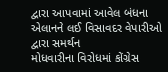દ્વારા આપવામાં આવેલ બંધના એલાનને લઈ વિસાવદર વેપારીઓ દ્વારા સમર્થન
મોધવારીના વિરોધમાં કોંગ્રેસ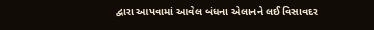દ્વારા આપવામાં આવેલ બંધના એલાનને લઈ વિસાવદર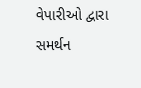વેપારીઓ દ્વારા સમર્થન